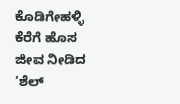ಕೊಡಿಗೇಹಳ್ಳಿ ಕೆರೆಗೆ ಹೊಸ ಜೀವ ನೀಡಿದ ‘ಶೆಲ್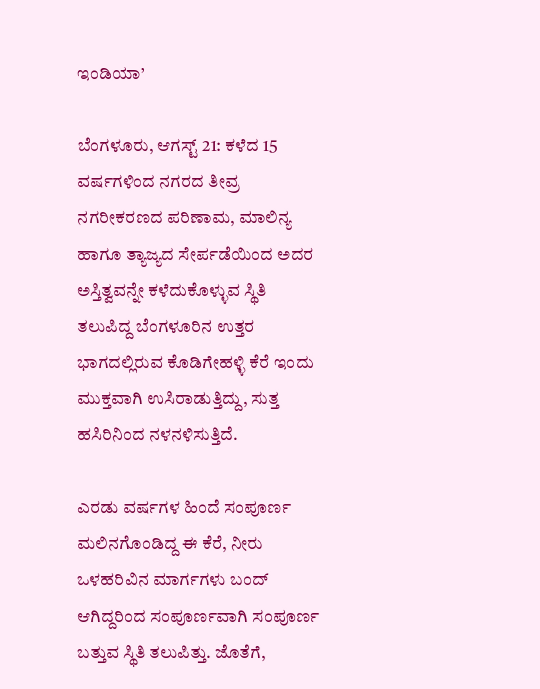ಇಂಡಿಯಾ’

ಬೆಂಗಳೂರು, ಆಗಸ್ಟ್ 21: ಕಳೆದ 15 ವರ್ಷಗಳಿಂದ ನಗರದ ತೀವ್ರ ನಗರೀಕರಣದ ಪರಿಣಾಮ, ಮಾಲಿನ್ಯ ಹಾಗೂ ತ್ಯಾಜ್ಯದ ಸೇರ್ಪಡೆಯಿಂದ ಅದರ ಅಸ್ತಿತ್ವವನ್ನೇ ಕಳೆದುಕೊಳ್ಳುವ ಸ್ಥಿತಿ ತಲುಪಿದ್ದ ಬೆಂಗಳೂರಿನ ಉತ್ತರ ಭಾಗದಲ್ಲಿರುವ ಕೊಡಿಗೇಹಳ್ಳಿ ಕೆರೆ ಇಂದು ಮುಕ್ತವಾಗಿ ಉಸಿರಾಡುತ್ತಿದ್ದು, ಸುತ್ತ ಹಸಿರಿನಿಂದ ನಳನಳಿಸುತ್ತಿದೆ.

ಎರಡು ವರ್ಷಗಳ ಹಿಂದೆ ಸಂಪೂರ್ಣ ಮಲಿನಗೊಂಡಿದ್ದ ಈ ಕೆರೆ, ನೀರು ಒಳಹರಿವಿನ ಮಾರ್ಗಗಳು ಬಂದ್ ಆಗಿದ್ದರಿಂದ ಸಂಪೂರ್ಣವಾಗಿ ಸಂಪೂರ್ಣ ಬತ್ತುವ ಸ್ಥಿತಿ ತಲುಪಿತ್ತು. ಜೊತೆಗೆ,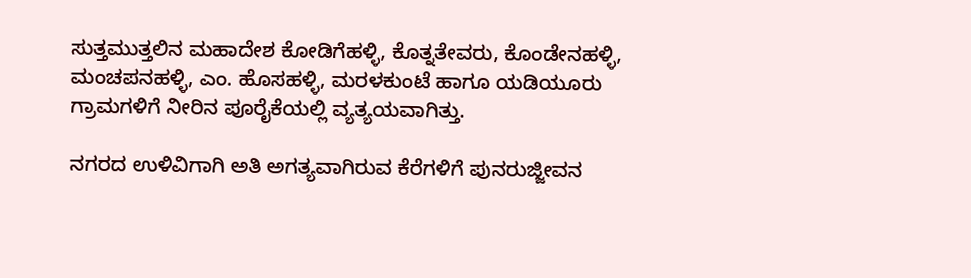ಸುತ್ತಮುತ್ತಲಿನ ಮಹಾದೇಶ ಕೋಡಿಗೆಹಳ್ಳಿ, ಕೊತ್ನತೇವರು, ಕೊಂಡೇನಹಳ್ಳಿ, ಮಂಚಪನಹಳ್ಳಿ, ಎಂ. ಹೊಸಹಳ್ಳಿ, ಮರಳಕುಂಟೆ ಹಾಗೂ ಯಡಿಯೂರು ಗ್ರಾಮಗಳಿಗೆ ನೀರಿನ ಪೂರೈಕೆಯಲ್ಲಿ ವ್ಯತ್ಯಯವಾಗಿತ್ತು.

ನಗರದ ಉಳಿವಿಗಾಗಿ ಅತಿ ಅಗತ್ಯವಾಗಿರುವ ಕೆರೆಗಳಿಗೆ ಪುನರುಜ್ಜೀವನ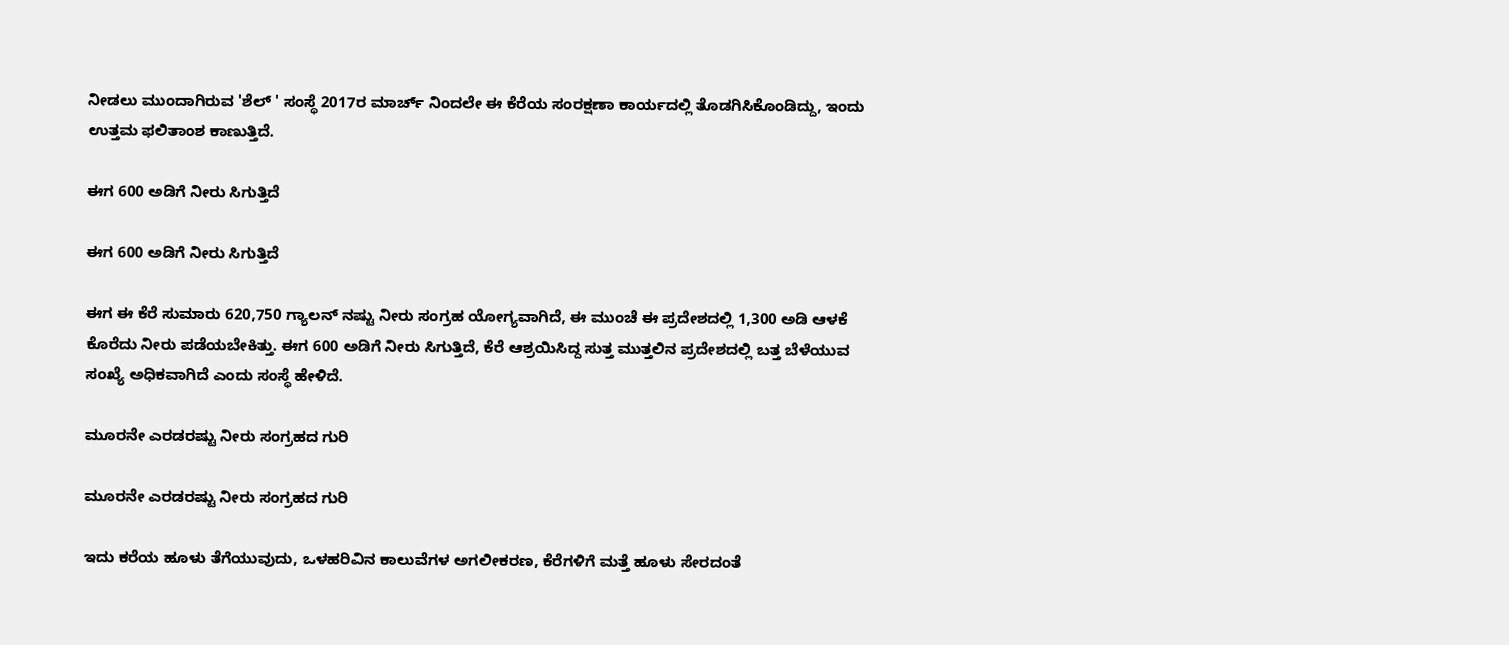ನೀಡಲು ಮುಂದಾಗಿರುವ 'ಶೆಲ್ ' ಸಂಸ್ಥೆ 2017ರ ಮಾರ್ಚ್ ನಿಂದಲೇ ಈ ಕೆರೆಯ ಸಂರಕ್ಷಣಾ ಕಾರ್ಯದಲ್ಲಿ ತೊಡಗಿಸಿಕೊಂಡಿದ್ದು, ಇಂದು ಉತ್ತಮ ಫಲಿತಾಂಶ ಕಾಣುತ್ತಿದೆ.

ಈಗ 600 ಅಡಿಗೆ ನೀರು ಸಿಗುತ್ತಿದೆ

ಈಗ 600 ಅಡಿಗೆ ನೀರು ಸಿಗುತ್ತಿದೆ

ಈಗ ಈ ಕೆರೆ ಸುಮಾರು 620,750 ಗ್ಯಾಲನ್ ನಷ್ಟು ನೀರು ಸಂಗ್ರಹ ಯೋಗ್ಯವಾಗಿದೆ, ಈ ಮುಂಚೆ ಈ ಪ್ರದೇಶದಲ್ಲಿ 1,300 ಅಡಿ ಆಳಕೆ ಕೊರೆದು ನೀರು ಪಡೆಯಬೇಕಿತ್ತು. ಈಗ 600 ಅಡಿಗೆ ನೀರು ಸಿಗುತ್ತಿದೆ, ಕೆರೆ ಆಶ್ರಯಿಸಿದ್ದ ಸುತ್ತ ಮುತ್ತಲಿನ ಪ್ರದೇಶದಲ್ಲಿ ಬತ್ತ ಬೆಳೆಯುವ ಸಂಖ್ಯೆ ಅಧಿಕವಾಗಿದೆ ಎಂದು ಸಂಸ್ಥೆ ಹೇಳಿದೆ.

ಮೂರನೇ ಎರಡರಷ್ಟು ನೀರು ಸಂಗ್ರಹದ ಗುರಿ

ಮೂರನೇ ಎರಡರಷ್ಟು ನೀರು ಸಂಗ್ರಹದ ಗುರಿ

ಇದು ಕರೆಯ ಹೂಳು ತೆಗೆಯುವುದು, ಒಳಹರಿವಿನ ಕಾಲುವೆಗಳ ಅಗಲೀಕರಣ, ಕೆರೆಗಳಿಗೆ ಮತ್ತೆ ಹೂಳು ಸೇರದಂತೆ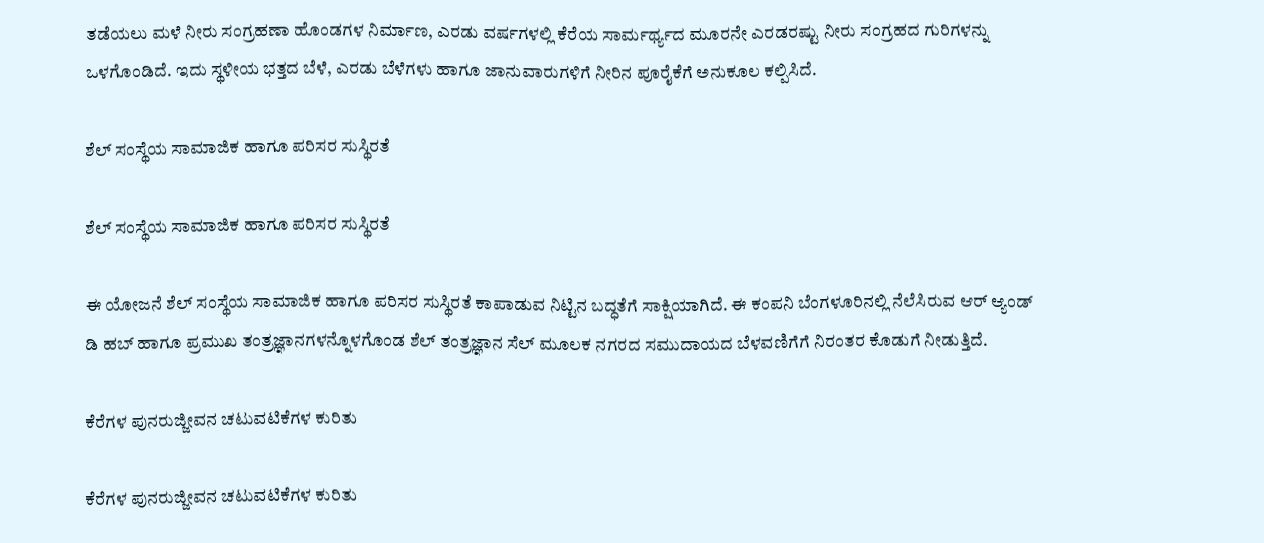ತಡೆಯಲು ಮಳೆ ನೀರು ಸಂಗ್ರಹಣಾ ಹೊಂಡಗಳ ನಿರ್ಮಾಣ, ಎರಡು ವರ್ಷಗಳಲ್ಲಿ ಕೆರೆಯ ಸಾರ್ಮರ್ಥ್ಯದ ಮೂರನೇ ಎರಡರಷ್ಟು ನೀರು ಸಂಗ್ರಹದ ಗುರಿಗಳನ್ನು ಒಳಗೊಂಡಿದೆ. ಇದು ಸ್ಥಳೀಯ ಭತ್ತದ ಬೆಳೆ, ಎರಡು ಬೆಳೆಗಳು ಹಾಗೂ ಜಾನುವಾರುಗಳಿಗೆ ನೀರಿನ ಪೂರೈಕೆಗೆ ಅನುಕೂಲ ಕಲ್ಪಿಸಿದೆ.

ಶೆಲ್ ಸಂಸ್ಥೆಯ ಸಾಮಾಜಿಕ ಹಾಗೂ ಪರಿಸರ ಸುಸ್ಥಿರತೆ

ಶೆಲ್ ಸಂಸ್ಥೆಯ ಸಾಮಾಜಿಕ ಹಾಗೂ ಪರಿಸರ ಸುಸ್ಥಿರತೆ

ಈ ಯೋಜನೆ ಶೆಲ್ ಸಂಸ್ಥೆಯ ಸಾಮಾಜಿಕ ಹಾಗೂ ಪರಿಸರ ಸುಸ್ಥಿರತೆ ಕಾಪಾಡುವ ನಿಟ್ಟಿನ ಬದ್ಧತೆಗೆ ಸಾಕ್ಷಿಯಾಗಿದೆ. ಈ ಕಂಪನಿ ಬೆಂಗಳೂರಿನಲ್ಲಿ ನೆಲೆಸಿರುವ ಆರ್ ಆ್ಯಂಡ್ ಡಿ ಹಬ್ ಹಾಗೂ ಪ್ರಮುಖ ತಂತ್ರಜ್ಞಾನಗಳನ್ನೊಳಗೊಂಡ ಶೆಲ್ ತಂತ್ರಜ್ಞಾನ ಸೆಲ್ ಮೂಲಕ ನಗರದ ಸಮುದಾಯದ ಬೆಳವಣಿಗೆಗೆ ನಿರಂತರ ಕೊಡುಗೆ ನೀಡುತ್ತಿದೆ.

ಕೆರೆಗಳ ಪುನರುಜ್ಜೀವನ ಚಟುವಟಿಕೆಗಳ ಕುರಿತು

ಕೆರೆಗಳ ಪುನರುಜ್ಜೀವನ ಚಟುವಟಿಕೆಗಳ ಕುರಿತು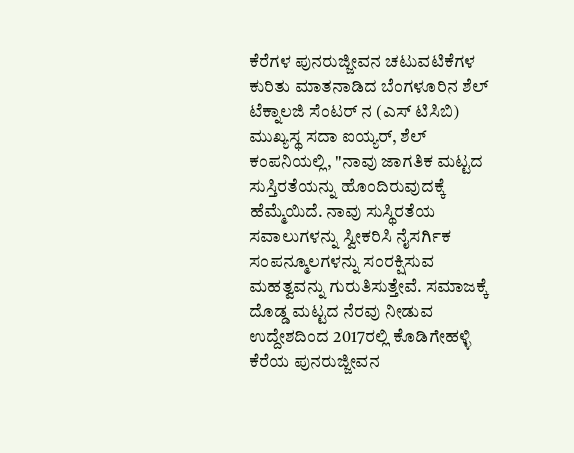ಕೆರೆಗಳ ಪುನರುಜ್ಜೀವನ ಚಟುವಟಿಕೆಗಳ ಕುರಿತು ಮಾತನಾಡಿದ ಬೆಂಗಳೂರಿನ ಶೆಲ್ ಟೆಕ್ನಾಲಜಿ ಸೆಂಟರ್ ನ (ಎಸ್ ಟಿಸಿಬಿ) ಮುಖ್ಯಸ್ಥ ಸದಾ ಐಯ್ಯರ್, ಶೆಲ್ ಕಂಪನಿಯಲ್ಲಿ, "ನಾವು ಜಾಗತಿಕ ಮಟ್ಟದ ಸುಸ್ತಿರತೆಯನ್ನು ಹೊಂದಿರುವುದಕ್ಕೆ ಹೆಮ್ಮೆಯಿದೆ. ನಾವು ಸುಸ್ಥಿರತೆಯ ಸವಾಲುಗಳನ್ನು ಸ್ವೀಕರಿಸಿ ನೈಸರ್ಗಿಕ ಸಂಪನ್ಮೂಲಗಳನ್ನು ಸಂರಕ್ಷಿಸುವ ಮಹತ್ವವನ್ನು ಗುರುತಿಸುತ್ತೇವೆ. ಸಮಾಜಕ್ಕೆ ದೊಡ್ಡ ಮಟ್ಟದ ನೆರವು ನೀಡುವ ಉದ್ದೇಶದಿಂದ 2017ರಲ್ಲಿ ಕೊಡಿಗೇಹಳ್ಳಿ ಕೆರೆಯ ಪುನರುಜ್ಜೀವನ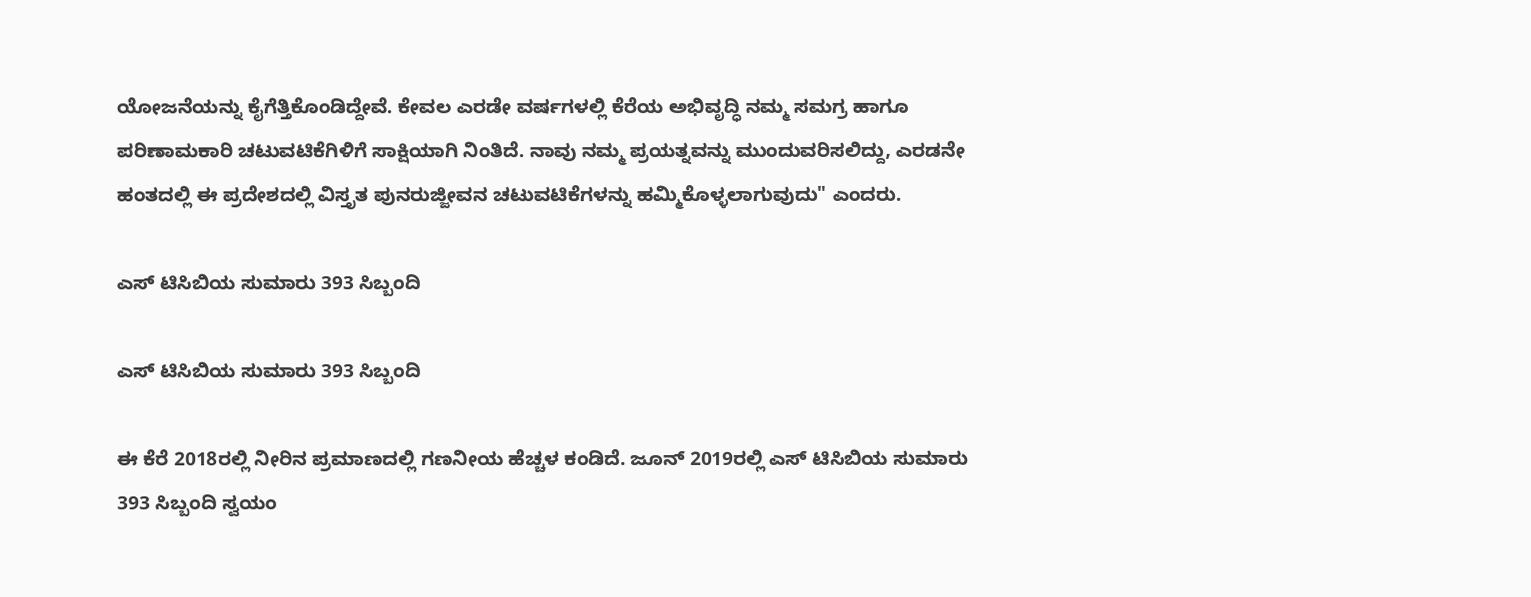ಯೋಜನೆಯನ್ನು ಕೈಗೆತ್ತಿಕೊಂಡಿದ್ದೇವೆ. ಕೇವಲ ಎರಡೇ ವರ್ಷಗಳಲ್ಲಿ ಕೆರೆಯ ಅಭಿವೃದ್ಧಿ ನಮ್ಮ ಸಮಗ್ರ ಹಾಗೂ ಪರಿಣಾಮಕಾರಿ ಚಟುವಟಿಕೆಗಿಳಿಗೆ ಸಾಕ್ಷಿಯಾಗಿ ನಿಂತಿದೆ. ನಾವು ನಮ್ಮ ಪ್ರಯತ್ನವನ್ನು ಮುಂದುವರಿಸಲಿದ್ದು, ಎರಡನೇ ಹಂತದಲ್ಲಿ ಈ ಪ್ರದೇಶದಲ್ಲಿ ವಿಸ್ತೃತ ಪುನರುಜ್ಜೀವನ ಚಟುವಟಿಕೆಗಳನ್ನು ಹಮ್ಮಿಕೊಳ್ಳಲಾಗುವುದು" ಎಂದರು.

ಎಸ್ ಟಿಸಿಬಿಯ ಸುಮಾರು 393 ಸಿಬ್ಬಂದಿ

ಎಸ್ ಟಿಸಿಬಿಯ ಸುಮಾರು 393 ಸಿಬ್ಬಂದಿ

ಈ ಕೆರೆ 2018ರಲ್ಲಿ ನೀರಿನ ಪ್ರಮಾಣದಲ್ಲಿ ಗಣನೀಯ ಹೆಚ್ಚಳ ಕಂಡಿದೆ. ಜೂನ್ 2019ರಲ್ಲಿ ಎಸ್ ಟಿಸಿಬಿಯ ಸುಮಾರು 393 ಸಿಬ್ಬಂದಿ ಸ್ವಯಂ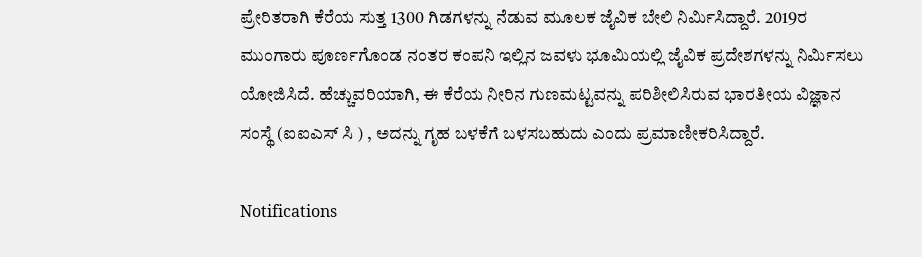ಪ್ರೇರಿತರಾಗಿ ಕೆರೆಯ ಸುತ್ತ 1300 ಗಿಡಗಳನ್ನು ನೆಡುವ ಮೂಲಕ ಜೈವಿಕ ಬೇಲಿ ನಿರ್ಮಿಸಿದ್ದಾರೆ. 2019ರ ಮುಂಗಾರು ಪೂರ್ಣಗೊಂಡ ನಂತರ ಕಂಪನಿ ಇಲ್ಲಿನ ಜವಳು ಭೂಮಿಯಲ್ಲಿ ಜೈವಿಕ ಪ್ರದೇಶಗಳನ್ನು ನಿರ್ಮಿಸಲು ಯೋಜಿಸಿದೆ. ಹೆಚ್ಚುವರಿಯಾಗಿ, ಈ ಕೆರೆಯ ನೀರಿನ ಗುಣಮಟ್ಟವನ್ನು ಪರಿಶೀಲಿಸಿರುವ ಭಾರತೀಯ ವಿಜ್ಞಾನ ಸಂಸ್ಥೆ (ಐಐಎಸ್ ಸಿ ) , ಅದನ್ನು ಗೃಹ ಬಳಕೆಗೆ ಬಳಸಬಹುದು ಎಂದು ಪ್ರಮಾಣೀಕರಿಸಿದ್ದಾರೆ.

Notifications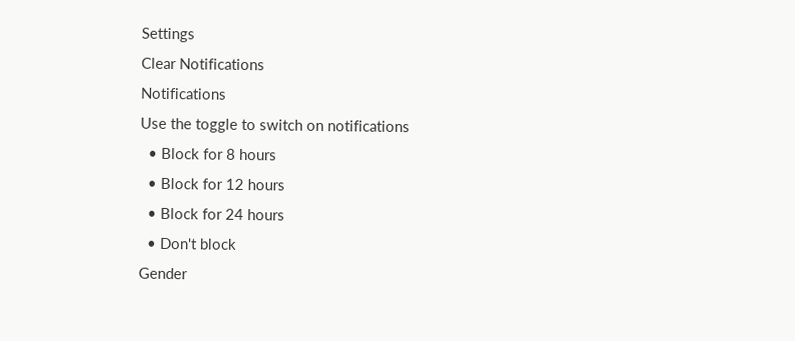Settings
Clear Notifications
Notifications
Use the toggle to switch on notifications
  • Block for 8 hours
  • Block for 12 hours
  • Block for 24 hours
  • Don't block
Gender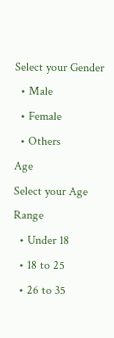Select your Gender
  • Male
  • Female
  • Others
Age
Select your Age Range
  • Under 18
  • 18 to 25
  • 26 to 35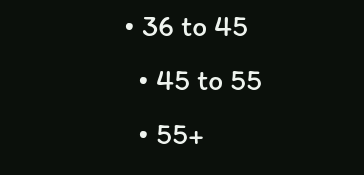• 36 to 45
  • 45 to 55
  • 55+